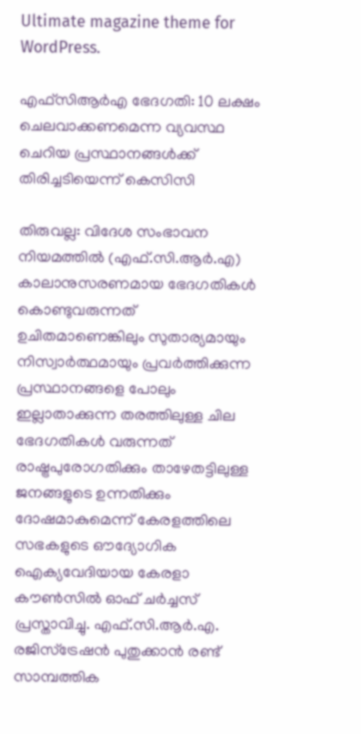Ultimate magazine theme for WordPress.

എഫ്‌സിആർഎ ഭേദഗതി: 10 ലക്ഷം ചെലവാക്കണമെന്ന വ്യവസ്ഥ ചെറിയ പ്രസ്ഥാനങ്ങൾക്ക് തിരിച്ചടിയെന്ന് കെസിസി

തിരുവല്ല: വിദേശ സംഭാവന നിയമത്തില്‍ (എഫ്.സി.ആര്‍.എ) കാലാനുസരണമായ ഭേദഗതികള്‍ കൊണ്ടുവരുന്നത് ഉചിതമാണെങ്കിലും സുതാര്യമായും നിസ്വാര്‍ത്ഥമായും പ്രവര്‍ത്തിക്കുന്ന പ്രസ്ഥാനങ്ങളെ പോലും ഇല്ലാതാക്കുന്ന തരത്തിലുള്ള ചില ഭേദഗതികള്‍ വരുന്നത് രാഷ്ട്രപുരോഗതിക്കും താഴേതട്ടിലുള്ള ജനങ്ങളുടെ ഉന്നതിക്കും ദോഷമാകുമെന്ന് കേരളത്തിലെ സഭകളുടെ ഔദ്യോഗിക ഐക്യവേദിയായ കേരളാ കൗണ്‍സില്‍ ഓഫ് ചര്‍ച്ചസ് പ്രസ്താവിച്ചു. എഫ്.സി.ആര്‍.എ. രജിസ്‌ട്രേഷന്‍ പുതുക്കാന്‍ രണ്ട് സാമ്പത്തിക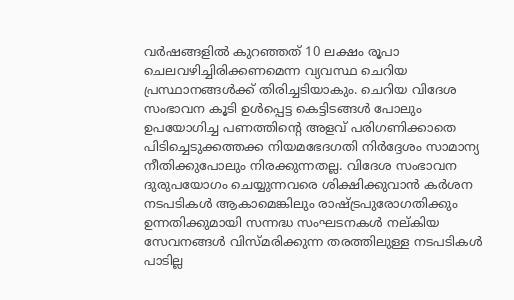വര്‍ഷങ്ങളില്‍ കുറഞ്ഞത് 10 ലക്ഷം രൂപാ ചെലവഴിച്ചിരിക്കണമെന്ന വ്യവസ്ഥ ചെറിയ പ്രസ്ഥാനങ്ങള്‍ക്ക് തിരിച്ചടിയാകും. ചെറിയ വിദേശ സംഭാവന കൂടി ഉള്‍പ്പെട്ട കെട്ടിടങ്ങള്‍ പോലും ഉപയോഗിച്ച പണത്തിന്റെ അളവ് പരിഗണിക്കാതെ പിടിച്ചെടുക്കത്തക്ക നിയമഭേദഗതി നിര്‍ദ്ദേശം സാമാന്യ നീതിക്കുപോലും നിരക്കുന്നതല്ല. വിദേശ സംഭാവന ദുരുപയോഗം ചെയ്യുന്നവരെ ശിക്ഷിക്കുവാന്‍ കര്‍ശന നടപടികള്‍ ആകാമെങ്കിലും രാഷ്ട്രപുരോഗതിക്കും ഉന്നതിക്കുമായി സന്നദ്ധ സംഘടനകള്‍ നല്കിയ സേവനങ്ങള്‍ വിസ്മരിക്കുന്ന തരത്തിലുള്ള നടപടികള്‍ പാടില്ല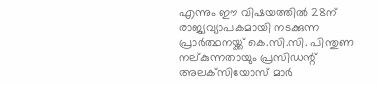എന്നും ഈ വിഷയത്തില്‍ 28ന് രാജ്യവ്യാപകമായി നടക്കുന്ന പ്രാര്‍ത്ഥനയ്ക്ക് കെ.സി.സി. പിന്തുണ നല്കുന്നതായും പ്രസിഡന്റ് അലക്‌സിയോസ് മാര്‍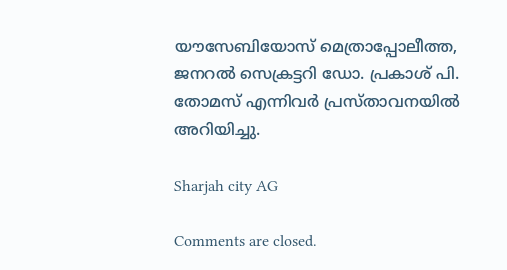യൗസേബിയോസ് മെത്രാപ്പോലീത്ത, ജനറല്‍ സെക്രട്ടറി ഡോ. പ്രകാശ് പി. തോമസ് എന്നിവര്‍ പ്രസ്താവനയില്‍ അറിയിച്ചു.

Sharjah city AG

Comments are closed.